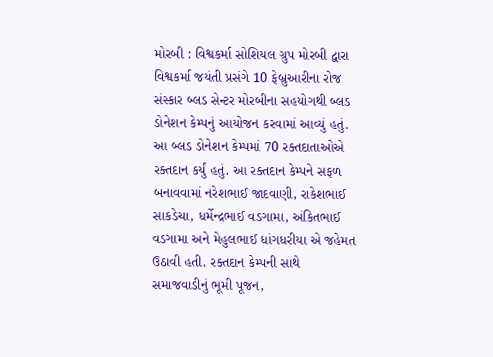મોરબી : વિશ્વકર્મા સોશિયલ ગ્રુપ મોરબી દ્વારા વિશ્વકર્મા જયંતી પ્રસંગે 10 ફેબ્રુઆરીના રોજ સંસ્કાર બ્લડ સેન્ટર મોરબીના સહયોગથી બ્લડ ડોનેશન કેમ્પનું આયોજન કરવામાં આવ્યું હતું. આ બ્લડ ડોનેશન કેમ્પમાં 70 રક્તદાતાઓએ રક્તદાન કર્યું હતું. આ રક્તદાન કેમ્પને સફળ બનાવવામાં નરેશભાઈ જાદવાણી, રાકેશભાઈ સાકડેચા, ધર્મેન્દ્રભાઈ વડગામા, અંકિતભાઈ વડગામા અને મેહુલભાઈ ધાંગધરીયા એ જહેમત ઉઠાવી હતી. રક્તદાન કેમ્પની સાથે સમાજવાડીનું ભૂમી પૂજન,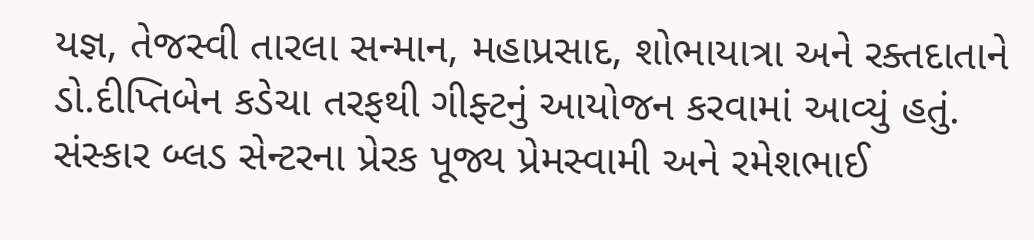યજ્ઞ, તેજસ્વી તારલા સન્માન, મહાપ્રસાદ, શોભાયાત્રા અને રક્તદાતાને ડો.દીપ્તિબેન કડેચા તરફથી ગીફ્ટનું આયોજન કરવામાં આવ્યું હતું. સંસ્કાર બ્લડ સેન્ટરના પ્રેરક પૂજ્ય પ્રેમસ્વામી અને રમેશભાઈ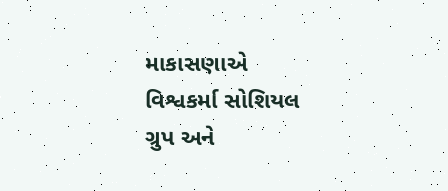માકાસણાએ વિશ્વકર્મા સોશિયલ ગ્રુપ અને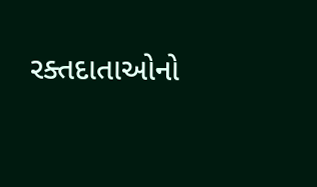રક્તદાતાઓનો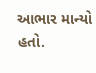આભાર માન્યો હતો.